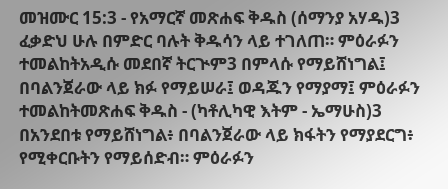መዝሙር 15:3 - የአማርኛ መጽሐፍ ቅዱስ (ሰማንያ አሃዱ)3 ፈቃድህ ሁሉ በምድር ባሉት ቅዱሳን ላይ ተገለጠ። ምዕራፉን ተመልከትአዲሱ መደበኛ ትርጒም3 በምላሱ የማይሸነግል፤ በባልንጀራው ላይ ክፉ የማይሠራ፤ ወዳጁን የማያማ፤ ምዕራፉን ተመልከትመጽሐፍ ቅዱስ - (ካቶሊካዊ እትም - ኤማሁስ)3 በአንደበቱ የማይሸነግል፥ በባልንጀራው ላይ ክፋትን የማያደርግ፥ የሚቀርቡትን የማይሰድብ። ምዕራፉን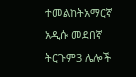ተመልከትአማርኛ አዲሱ መደበኛ ትርጉም3 ሌሎች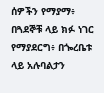ሰዎችን የማያማ፥ በጓደኞቹ ላይ ክፉ ነገር የማያደርግ፥ በጐረቤቱ ላይ አሉባልታን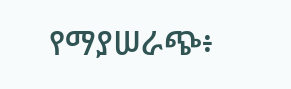የማያሠራጭ፥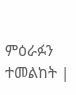ምዕራፉን ተመልከት |